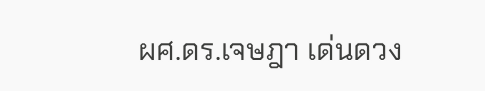ผศ.ดร.เจษฎา เด่นดวง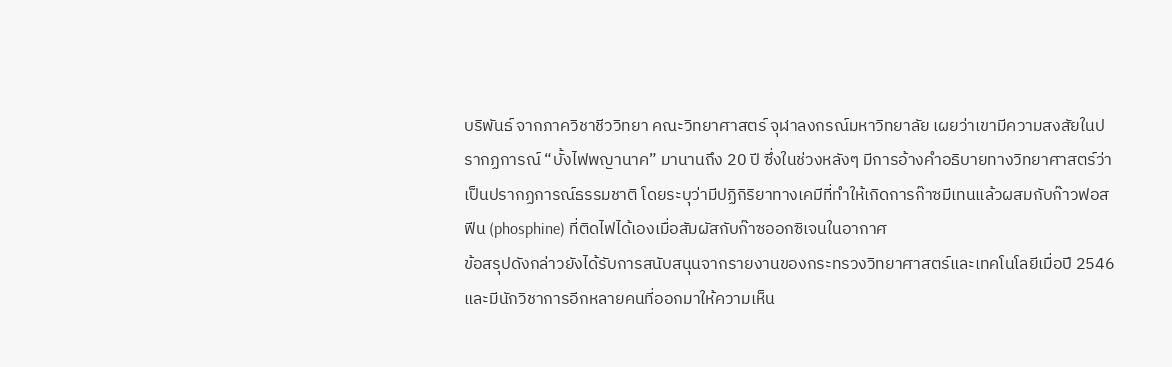บริพันธ์ จากภาควิชาชีววิทยา คณะวิทยาศาสตร์ จุฬาลงกรณ์มหาวิทยาลัย เผยว่าเขามีความสงสัยในปรากฏการณ์ “บั้งไฟพญานาค” มานานถึง 20 ปี ซึ่งในช่วงหลังๆ มีการอ้างคำอธิบายทางวิทยาศาสตร์ว่าเป็นปรากฏการณ์ธรรมชาติ โดยระบุว่ามีปฏิกิริยาทางเคมีที่ทำให้เกิดการก๊าซมีเทนแล้วผสมกับก๊าวฟอสฟีน (phosphine) ที่ติดไฟได้เองเมื่อสัมผัสกับก๊าซออกซิเจนในอากาศ
ข้อสรุปดังกล่าวยังได้รับการสนับสนุนจากรายงานของกระทรวงวิทยาศาสตร์และเทคโนโลยีเมื่อปี 2546 และมีนักวิชาการอีกหลายคนที่ออกมาให้ความเห็น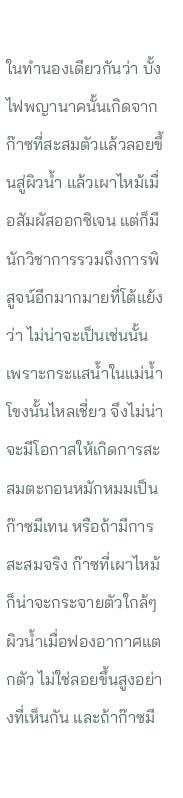ในทำนองเดียวกันว่า บั้งไฟพญานาคนั้นเกิดจากก๊าซที่สะสมตัวแล้วลอยขึ้นสู่ผิวน้ำ แล้วเผาไหม้เมื่อสัมผัสออกซิเจน แต่ก็มีนักวิชาการรวมถึงการพิสูจน์อีกมากมายที่โต้แย้งว่า ไม่น่าจะเป็นเช่นนั้น เพราะกระแสน้ำในแม่น้ำโขงนั้นไหลเชี่ยว จึงไม่น่าจะมีโอกาสให้เกิดการสะสมตะกอนหมักหมมเป็นก๊าซมีเทน หรือถ้ามีการสะสมจริง ก๊าซที่เผาไหม้ก็น่าจะกระจายตัวใกล้ๆ ผิวน้ำเมื่อฟองอากาศแตกตัว ไม่ใช่ลอยขึ้นสูงอย่างที่เห็นกัน และถ้าก๊าซมี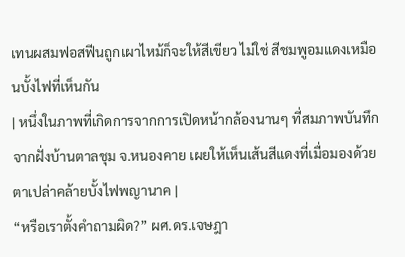เทนผสมฟอสฟีนถูกเผาไหม้ก็จะให้สีเขียว ไม่ใช่ สีชมพูอมแดงเหมือนบั้งไฟที่เห็นกัน
| หนึ่งในภาพที่เกิดการจากการเปิดหน้ากล้องนานๆ ที่สมภาพบันทึกจากฝั่งบ้านตาลชุม จ.หนองคาย เผยให้เห็นเส้นสีแดงที่เมื่อมองด้วยตาเปล่าคล้ายบั้งไฟพญานาค |
“หรือเราตั้งคำถามผิด?” ผศ.ดร.เจษฎา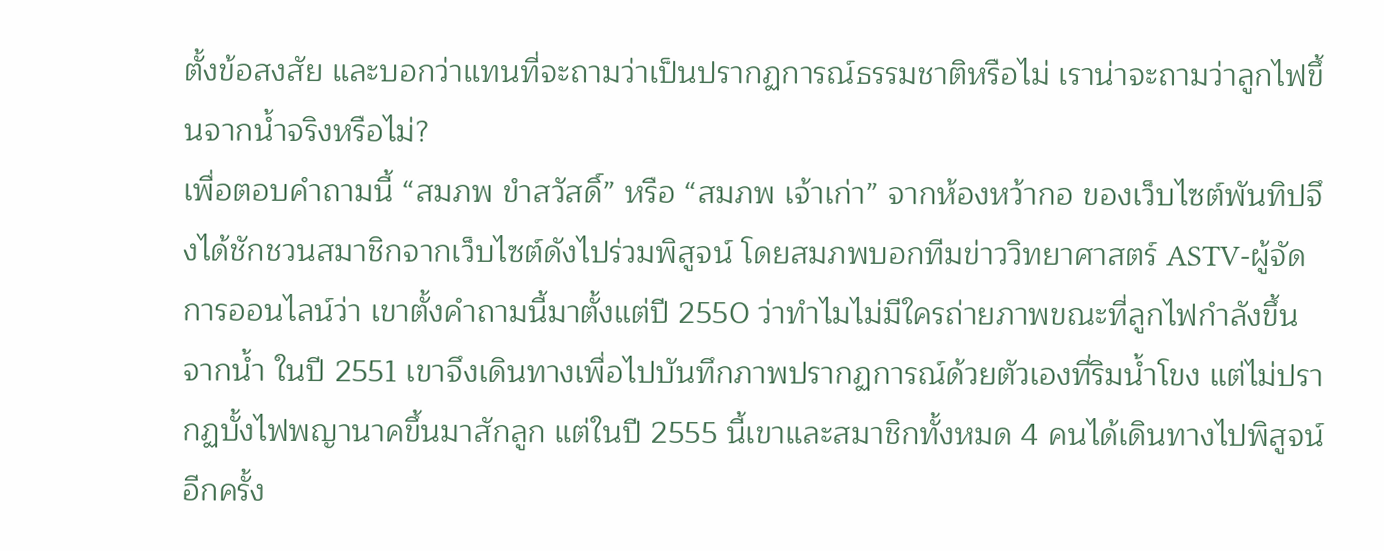ตั้งข้อสงสัย และบอกว่าแทนที่จะถามว่าเป็นปรากฏการณ์ธรรมชาติหรือไม่ เราน่าจะถามว่าลูกไฟขึ้นจากน้ำจริงหรือไม่?
เพื่อตอบคำถามนี้ “สมภพ ขำสวัสดิ์” หรือ “สมภพ เจ้าเก่า” จากห้องหว้ากอ ของเว็บไซต์พันทิปจึงได้ชักชวนสมาชิกจากเว็บไซต์ดังไปร่วมพิสูจน์ โดยสมภพบอกทีมข่าววิทยาศาสตร์ ASTV-ผู้จัดการออนไลน์ว่า เขาตั้งคำถามนี้มาตั้งแต่ปี 2550 ว่าทำไมไม่มีใครถ่ายภาพขณะที่ลูกไฟกำลังขึ้นจากน้ำ ในปี 2551 เขาจึงเดินทางเพื่อไปบันทึกภาพปรากฏการณ์ด้วยตัวเองที่ริมน้ำโขง แต่ไม่ปรากฏบั้งไฟพญานาคขึ้นมาสักลูก แต่ในปี 2555 นี้เขาและสมาชิกทั้งหมด 4 คนได้เดินทางไปพิสูจน์อีกครั้ง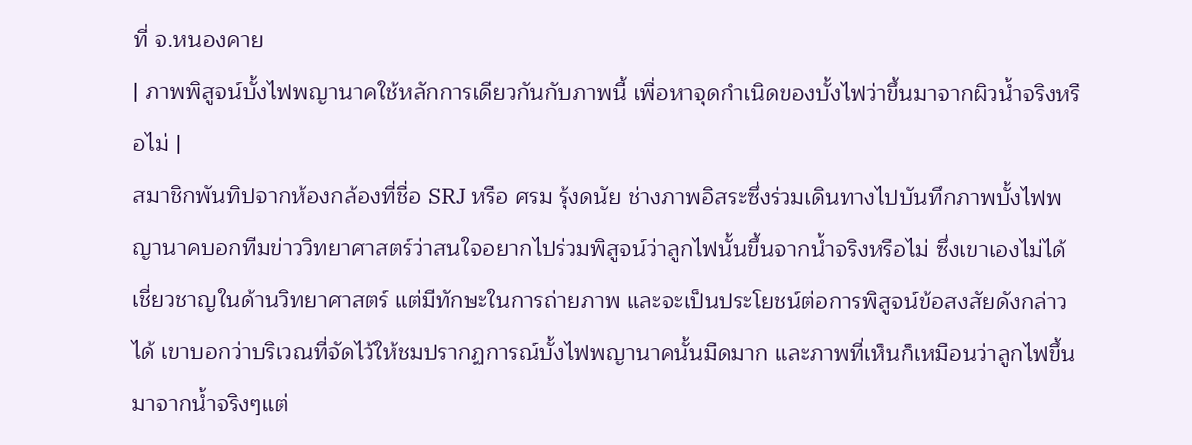ที่ จ.หนองคาย
| ภาพพิสูจน์บั้งไฟพญานาคใช้หลักการเดียวกันกับภาพนี้ เพื่อหาจุดกำเนิดของบั้งไฟว่าขึ้นมาจากผิวน้ำจริงหรือไม่ |
สมาชิกพันทิปจากห้องกล้องที่ชื่อ SRJ หรือ ศรม รุ้งดนัย ช่างภาพอิสระซึ่งร่วมเดินทางไปบันทึกภาพบั้งไฟพญานาคบอกทีมข่าววิทยาศาสตร์ว่าสนใจอยากไปร่วมพิสูจน์ว่าลูกไฟนั้นขึ้นจากน้ำจริงหรือไม่ ซึ่งเขาเองไม่ได้เชี่ยวชาญในด้านวิทยาศาสตร์ แต่มีทักษะในการถ่ายภาพ และจะเป็นประโยชน์ต่อการพิสูจน์ข้อสงสัยดังกล่าวได้ เขาบอกว่าบริเวณที่จัดไว้ให้ชมปรากฏการณ์บั้งไฟพญานาคนั้นมืดมาก และภาพที่เห็นก็เหมือนว่าลูกไฟขึ้นมาจากน้ำจริงๆแต่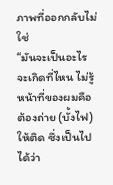ภาพที่ออกกลับไม่ใช่
“มันจะเป็นอะไร จะเกิดที่ไหน ไม่รู้ หน้าที่ของผมคือต้องถ่าย (บั้งไฟ) ให้ติด ซึ่งเป็นไปได้ว่า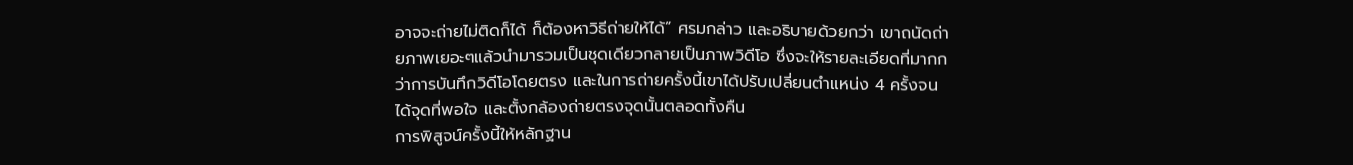อาจจะถ่ายไม่ติดก็ได้ ก็ต้องหาวิธีถ่ายให้ได้” ศรมกล่าว และอธิบายด้วยกว่า เขาถนัดถ่ายภาพเยอะๆแล้วนำมารวมเป็นชุดเดียวกลายเป็นภาพวิดีโอ ซึ่งจะให้รายละเอียดที่มากกว่าการบันทึกวิดีโอโดยตรง และในการถ่ายครั้งนี้เขาได้ปรับเปลี่ยนตำแหน่ง 4 ครั้งจนได้จุดที่พอใจ และตั้งกล้องถ่ายตรงจุดนั้นตลอดทั้งคืน
การพิสูจน์ครั้งนี้ให้หลักฐาน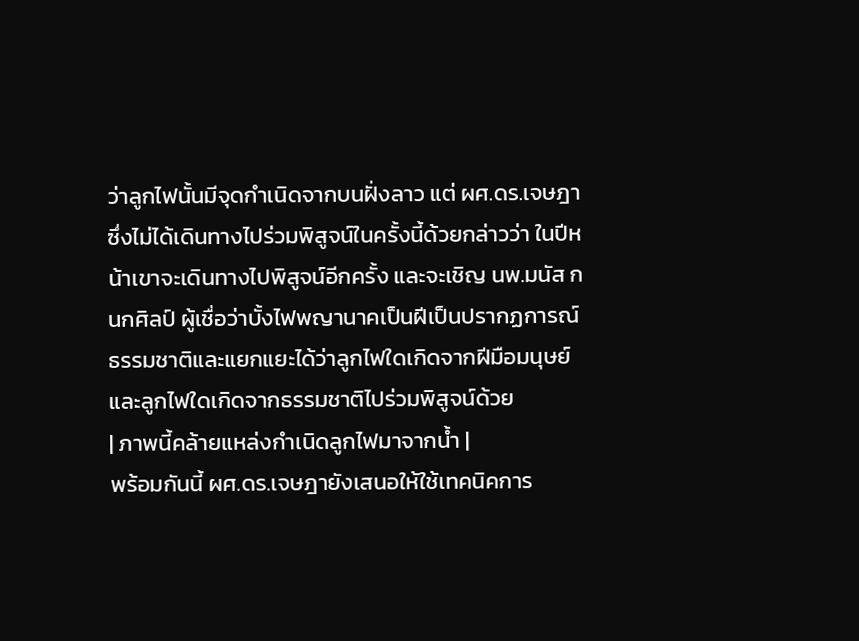ว่าลูกไฟนั้นมีจุดกำเนิดจากบนฝั่งลาว แต่ ผศ.ดร.เจษฎาซึ่งไม่ได้เดินทางไปร่วมพิสูจน์ในครั้งนี้ด้วยกล่าวว่า ในปีหน้าเขาจะเดินทางไปพิสูจน์อีกครั้ง และจะเชิญ นพ.มนัส กนกศิลป์ ผู้เชื่อว่าบั้งไฟพญานาคเป็นฝีเป็นปรากฏการณ์ธรรมชาติและแยกแยะได้ว่าลูกไฟใดเกิดจากฝีมือมนุษย์ และลูกไฟใดเกิดจากธรรมชาติไปร่วมพิสูจน์ด้วย
| ภาพนี้คล้ายแหล่งกำเนิดลูกไฟมาจากน้ำ |
พร้อมกันนี้ ผศ.ดร.เจษฎายังเสนอให้ใช้เทคนิคการ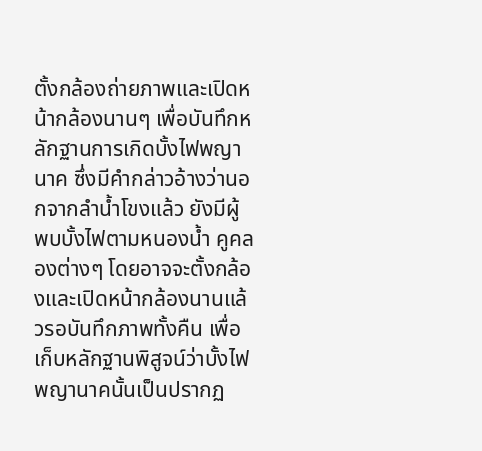ตั้งกล้องถ่ายภาพและเปิดหน้ากล้องนานๆ เพื่อบันทึกหลักฐานการเกิดบั้งไฟพญานาค ซึ่งมีคำกล่าวอ้างว่านอกจากลำน้ำโขงแล้ว ยังมีผู้พบบั้งไฟตามหนองน้ำ คูคลองต่างๆ โดยอาจจะตั้งกล้องและเปิดหน้ากล้องนานแล้วรอบันทึกภาพทั้งคืน เพื่อเก็บหลักฐานพิสูจน์ว่าบั้งไฟพญานาคนั้นเป็นปรากฏ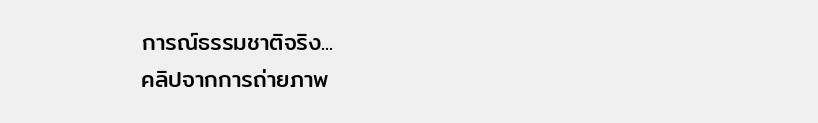การณ์ธรรมชาติจริง...
คลิปจากการถ่ายภาพ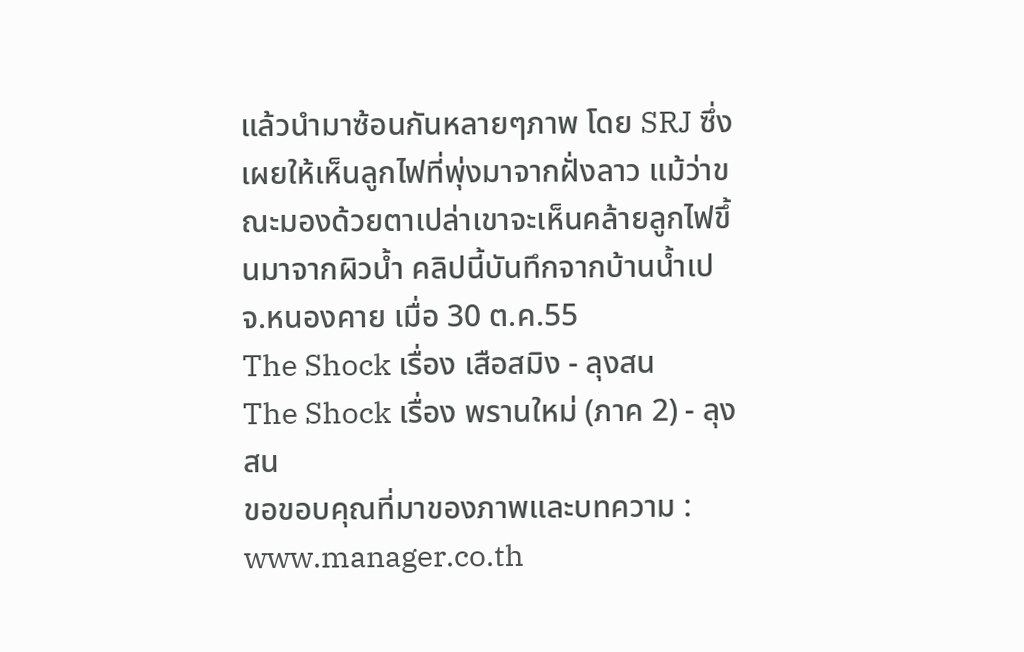แล้วนำมาซ้อนกันหลายๆภาพ โดย SRJ ซึ่งเผยให้เห็นลูกไฟที่พุ่งมาจากฝั่งลาว แม้ว่าขณะมองด้วยตาเปล่าเขาจะเห็นคล้ายลูกไฟขึ้นมาจากผิวน้ำ คลิปนี้บันทึกจากบ้านน้ำเป จ.หนองคาย เมื่อ 30 ต.ค.55
The Shock เรื่อง เสือสมิง - ลุงสน
The Shock เรื่อง พรานใหม่ (ภาค 2) - ลุงสน
ขอขอบคุณที่มาของภาพและบทความ : www.manager.co.th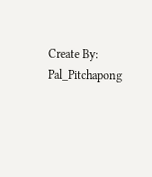Create By: Pal_Pitchapong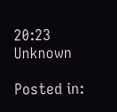20:23
Unknown

Posted in: